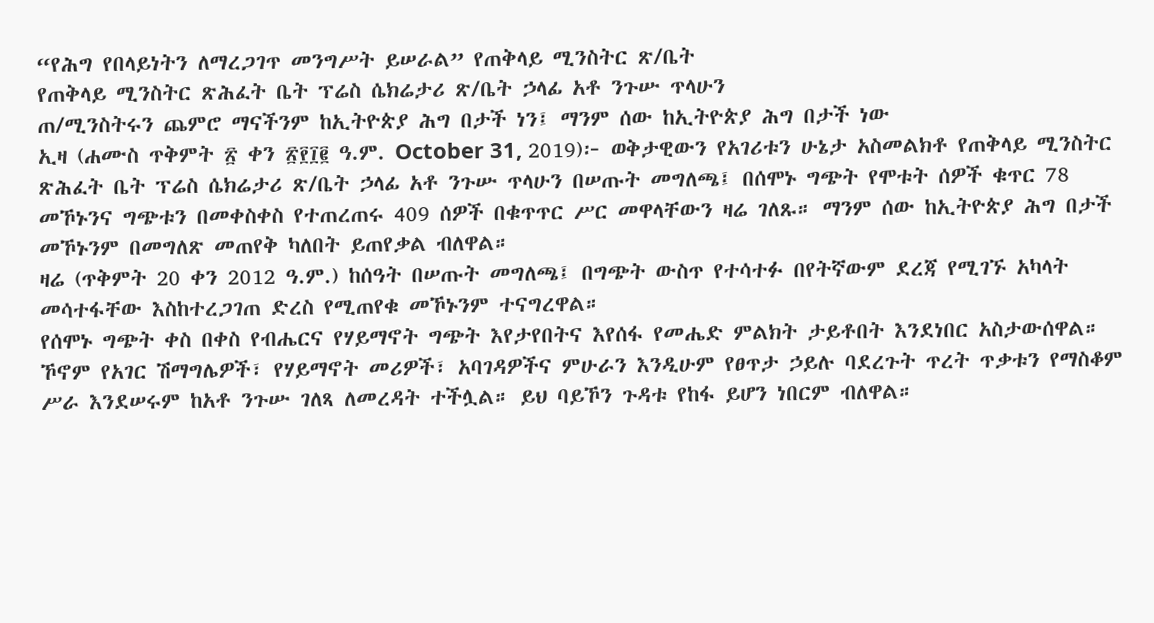“የሕግ የበላይነትን ለማረጋገጥ መንግሥት ይሠራል” የጠቅላይ ሚንስትር ጽ/ቤት
የጠቅላይ ሚንስትር ጽሕፈት ቤት ፕሬስ ሴክሬታሪ ጽ/ቤት ኃላፊ አቶ ንጉሡ ጥላሁን
ጠ/ሚንስትሩን ጨምሮ ማናችንም ከኢትዮጵያ ሕግ በታች ነን፤ ማንም ሰው ከኢትዮጵያ ሕግ በታች ነው
ኢዛ (ሐሙስ ጥቅምት ፳ ቀን ፳፻፲፪ ዓ.ም. October 31, 2019)፦ ወቅታዊውን የአገሪቱን ሁኔታ አስመልክቶ የጠቅላይ ሚንስትር ጽሕፈት ቤት ፕሬስ ሴክሬታሪ ጽ/ቤት ኃላፊ አቶ ንጉሡ ጥላሁን በሠጡት መግለጫ፤ በሰሞኑ ግጭት የሞቱት ሰዎች ቁጥር 78 መኾኑንና ግጭቱን በመቀስቀስ የተጠረጠሩ 409 ሰዎች በቁጥጥር ሥር መዋላቸውን ዛሬ ገለጹ። ማንም ሰው ከኢትዮጵያ ሕግ በታች መኾኑንም በመግለጽ መጠየቅ ካለበት ይጠየቃል ብለዋል።
ዛሬ (ጥቅምት 20 ቀን 2012 ዓ.ም.) ከሰዓት በሠጡት መግለጫ፤ በግጭት ውስጥ የተሳተፉ በየትኛውም ደረጃ የሚገኙ አካላት መሳተፋቸው እስከተረጋገጠ ድረስ የሚጠየቁ መኾኑንም ተናግረዋል።
የሰሞኑ ግጭት ቀስ በቀስ የብሔርና የሃይማኖት ግጭት እየታየበትና እየሰፋ የመሔድ ምልክት ታይቶበት እንደነበር አስታውሰዋል።
ኾኖም የአገር ሽማግሌዎች፣ የሃይማኖት መሪዎች፣ አባገዳዎችና ምሁራን እንዲሁም የፀጥታ ኃይሉ ባደረጉት ጥረት ጥቃቱን የማስቆም ሥራ እንደሠሩም ከአቶ ንጉሡ ገለጻ ለመረዳት ተችሏል። ይህ ባይኾን ጉዳቱ የከፋ ይሆን ነበርም ብለዋል።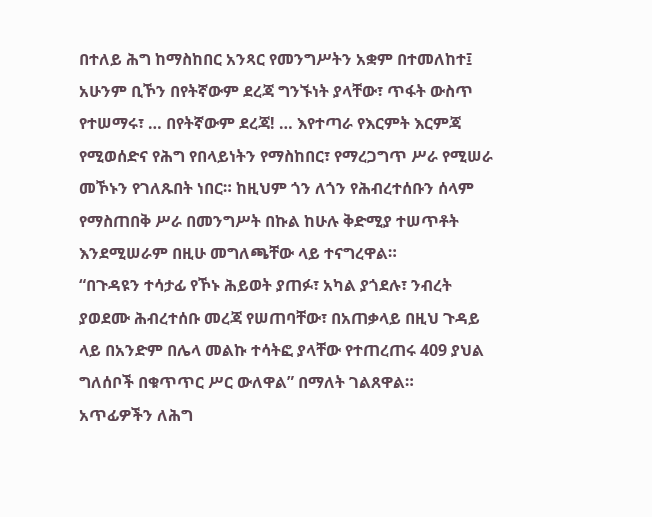በተለይ ሕግ ከማስከበር አንጻር የመንግሥትን አቋም በተመለከተ፤ አሁንም ቢኾን በየትኛውም ደረጃ ግንኙነት ያላቸው፣ ጥፋት ውስጥ የተሠማሩ፣ … በየትኛውም ደረጃ! … እየተጣራ የእርምት እርምጃ የሚወሰድና የሕግ የበላይነትን የማስከበር፣ የማረጋግጥ ሥራ የሚሠራ መኾኑን የገለጹበት ነበር። ከዚህም ጎን ለጎን የሕብረተሰቡን ሰላም የማስጠበቅ ሥራ በመንግሥት በኩል ከሁሉ ቅድሚያ ተሠጥቶት እንደሚሠራም በዚሁ መግለጫቸው ላይ ተናግረዋል።
“በጉዳዩን ተሳታፊ የኾኑ ሕይወት ያጠፉ፣ አካል ያጎደሉ፣ ንብረት ያወደሙ ሕብረተሰቡ መረጃ የሠጠባቸው፣ በአጠቃላይ በዚህ ጉዳይ ላይ በአንድም በሌላ መልኩ ተሳትፎ ያላቸው የተጠረጠሩ 409 ያህል ግለሰቦች በቁጥጥር ሥር ውለዋል” በማለት ገልጸዋል።
አጥፊዎችን ለሕግ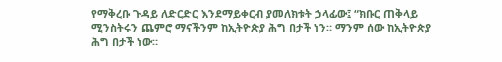የማቅረቡ ጉዳይ ለድርድር እንደማይቀርብ ያመለክቱት ኃላፊው፤ “ክቡር ጠቅላይ ሚንስትሩን ጨምሮ ማናችንም ከኢትዮጵያ ሕግ በታች ነን። ማንም ሰው ከኢትዮጵያ ሕግ በታች ነው።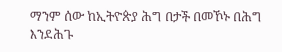ማንም ሰው ከኢትዮጵያ ሕግ በታች በመኾኑ በሕግ እንደሕጉ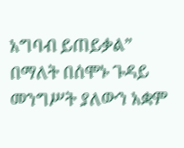አግባብ ይጠይቃል” በማለት በሰሞኑ ጉዳይ መንግሥት ያለውን አቋም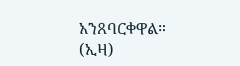አንጸባርቀዋል። (ኢዛ)